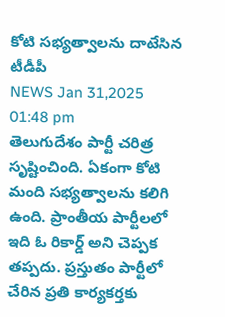కోటి సభ్యత్వాలను దాటేసిన టీడీపీ
NEWS Jan 31,2025 01:48 pm
తెలుగుదేశం పార్టీ చరిత్ర సృష్టించింది. ఏకంగా కోటి మంది సభ్యత్వాలను కలిగి ఉంది. ప్రాంతీయ పార్టీలలో ఇది ఓ రికార్డ్ అని చెప్పక తప్పదు. ప్రస్తుతం పార్టీలో చేరిన ప్రతి కార్యకర్తకు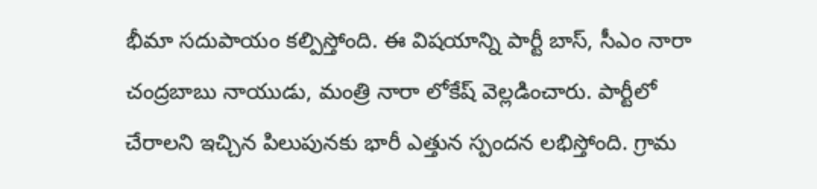భీమా సదుపాయం కల్పిస్తోంది. ఈ విషయాన్ని పార్టీ బాస్, సీఎం నారా చంద్రబాబు నాయుడు, మంత్రి నారా లోకేష్ వెల్లడించారు. పార్టీలో చేరాలని ఇచ్చిన పిలుపునకు భారీ ఎత్తున స్పందన లభిస్తోంది. గ్రామ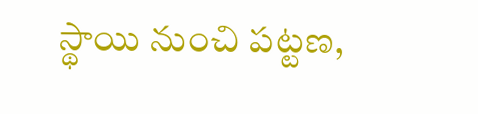స్థాయి నుంచి పట్టణ,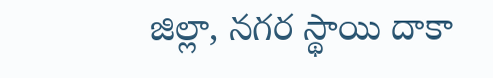జిల్లా, నగర స్థాయి దాకా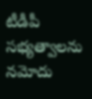టీడీపీ సభ్యత్వాలను నమోదు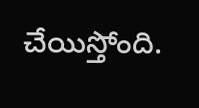చేయిస్తోంది.